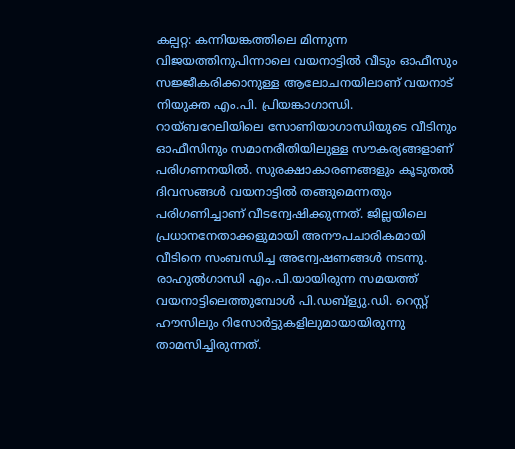കല്പറ്റ: കന്നിയങ്കത്തിലെ മിന്നുന്ന വിജയത്തിനുപിന്നാലെ വയനാട്ടിൽ വീടും ഓഫീസും സജ്ജീകരിക്കാനുള്ള ആലോചനയിലാണ് വയനാട് നിയുക്ത എം.പി. പ്രിയങ്കാഗാന്ധി. റായ്ബറേലിയിലെ സോണിയാഗാന്ധിയുടെ വീടിനും ഓഫീസിനും സമാനരീതിയിലുള്ള സൗകര്യങ്ങളാണ് പരിഗണനയിൽ. സുരക്ഷാകാരണങ്ങളും കൂടുതൽ ദിവസങ്ങൾ വയനാട്ടിൽ തങ്ങുമെന്നതും പരിഗണിച്ചാണ് വീടന്വേഷിക്കുന്നത്. ജില്ലയിലെ പ്രധാനനേതാക്കളുമായി അനൗപചാരികമായി വീടിനെ സംബന്ധിച്ച അന്വേഷണങ്ങൾ നടന്നു.
രാഹുൽഗാന്ധി എം.പി.യായിരുന്ന സമയത്ത് വയനാട്ടിലെത്തുമ്പോൾ പി.ഡബ്ള്യു.ഡി. റെസ്റ്റ് ഹൗസിലും റിസോർട്ടുകളിലുമായായിരുന്നു താമസിച്ചിരുന്നത്.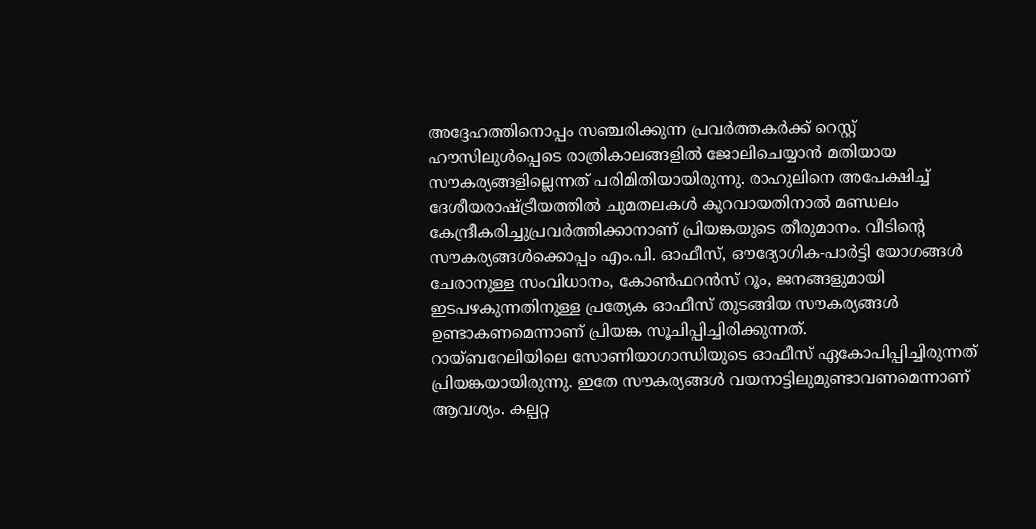അദ്ദേഹത്തിനൊപ്പം സഞ്ചരിക്കുന്ന പ്രവർത്തകർക്ക് റെസ്റ്റ് ഹൗസിലുൾപ്പെടെ രാത്രികാലങ്ങളിൽ ജോലിചെയ്യാൻ മതിയായ സൗകര്യങ്ങളില്ലെന്നത് പരിമിതിയായിരുന്നു. രാഹുലിനെ അപേക്ഷിച്ച് ദേശീയരാഷ്ട്രീയത്തിൽ ചുമതലകൾ കുറവായതിനാൽ മണ്ഡലം കേന്ദ്രീകരിച്ചുപ്രവർത്തിക്കാനാണ് പ്രിയങ്കയുടെ തീരുമാനം. വീടിന്റെ സൗകര്യങ്ങൾക്കൊപ്പം എം.പി. ഓഫീസ്, ഔദ്യോഗിക-പാർട്ടി യോഗങ്ങൾ ചേരാനുള്ള സംവിധാനം, കോൺഫറൻസ് റൂം, ജനങ്ങളുമായി ഇടപഴകുന്നതിനുള്ള പ്രത്യേക ഓഫീസ് തുടങ്ങിയ സൗകര്യങ്ങൾ ഉണ്ടാകണമെന്നാണ് പ്രിയങ്ക സൂചിപ്പിച്ചിരിക്കുന്നത്.
റായ്ബറേലിയിലെ സോണിയാഗാന്ധിയുടെ ഓഫീസ് ഏകോപിപ്പിച്ചിരുന്നത് പ്രിയങ്കയായിരുന്നു. ഇതേ സൗകര്യങ്ങൾ വയനാട്ടിലുമുണ്ടാവണമെന്നാണ് ആവശ്യം. കല്പറ്റ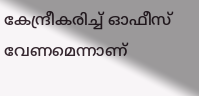കേന്ദ്രീകരിച്ച് ഓഫീസ് വേണമെന്നാണ്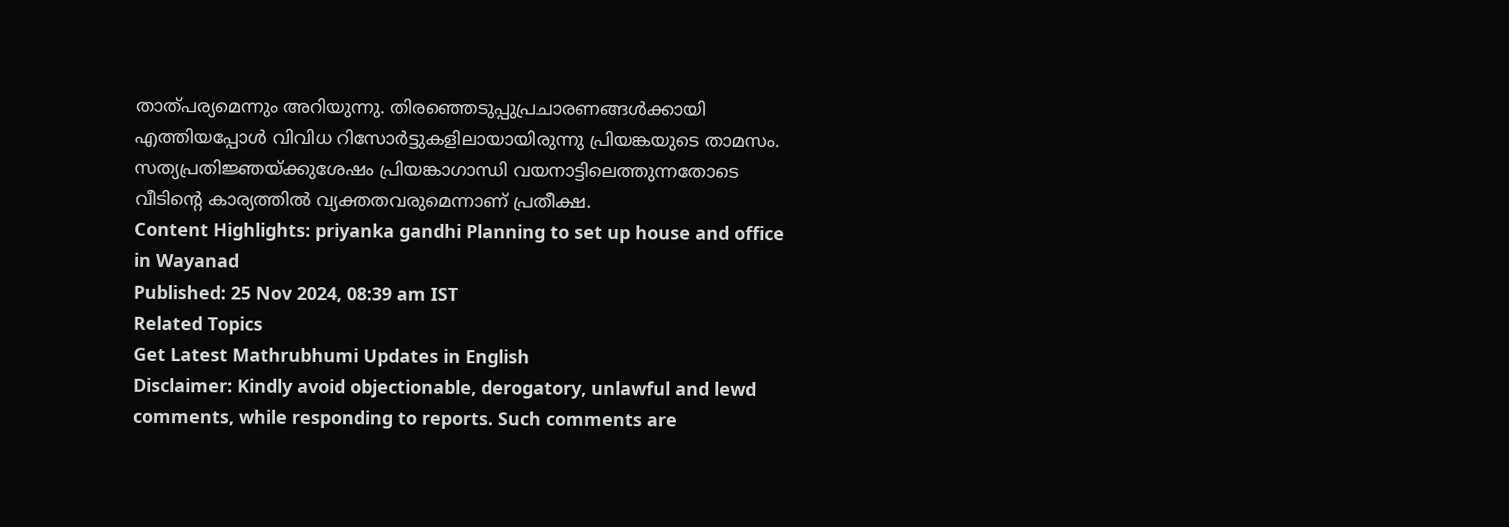താത്പര്യമെന്നും അറിയുന്നു. തിരഞ്ഞെടുപ്പുപ്രചാരണങ്ങൾക്കായി എത്തിയപ്പോൾ വിവിധ റിസോർട്ടുകളിലായായിരുന്നു പ്രിയങ്കയുടെ താമസം. സത്യപ്രതിജ്ഞയ്ക്കുശേഷം പ്രിയങ്കാഗാന്ധി വയനാട്ടിലെത്തുന്നതോടെ വീടിന്റെ കാര്യത്തിൽ വ്യക്തതവരുമെന്നാണ് പ്രതീക്ഷ.
Content Highlights: priyanka gandhi Planning to set up house and office in Wayanad
Published: 25 Nov 2024, 08:39 am IST
Related Topics
Get Latest Mathrubhumi Updates in English
Disclaimer: Kindly avoid objectionable, derogatory, unlawful and lewd comments, while responding to reports. Such comments are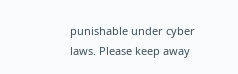punishable under cyber laws. Please keep away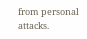from personal attacks.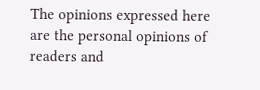The opinions expressed here are the personal opinions of readers and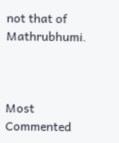not that of Mathrubhumi.



Most Commented